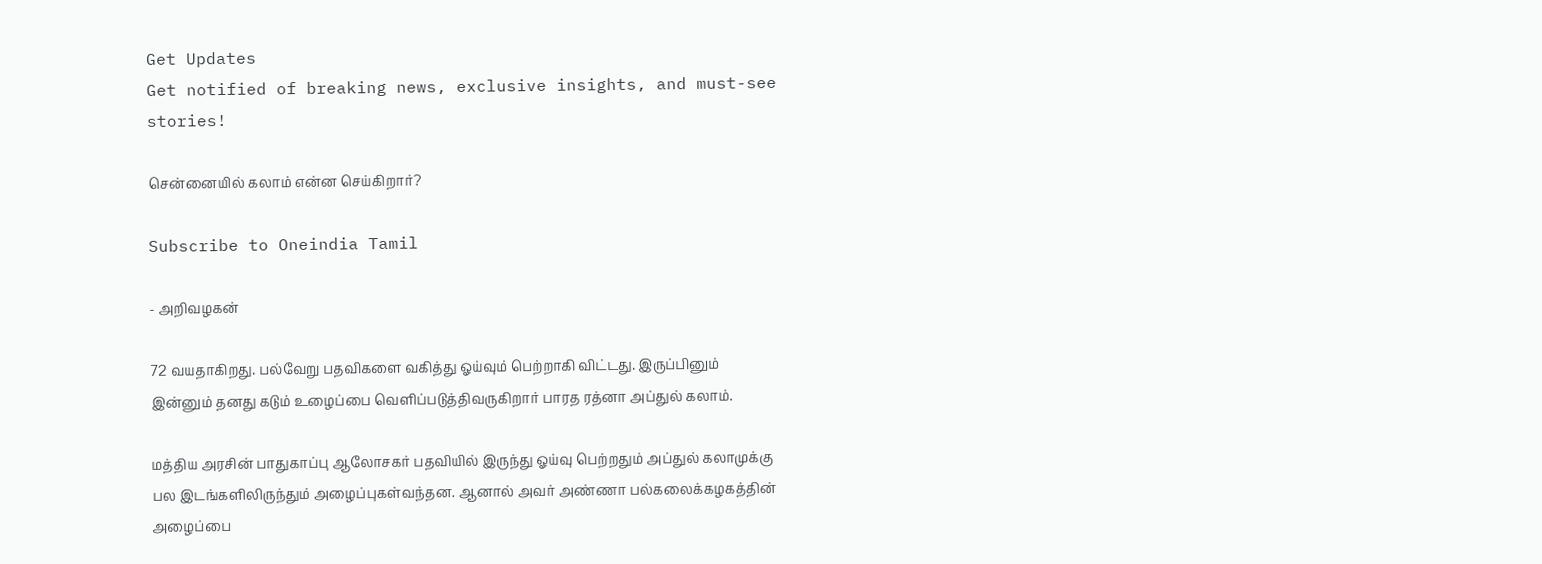Get Updates
Get notified of breaking news, exclusive insights, and must-see stories!

சென்னையில் கலாம் என்ன செய்கிறார்?

Subscribe to Oneindia Tamil

- அறிவழகன்

72 வயதாகிறது. பல்வேறு பதவிகளை வகித்து ஓய்வும் பெற்றாகி விட்டது. இருப்பினும் இன்னும் தனது கடும் உழைப்பை வெளிப்படுத்திவருகிறார் பாரத ரத்னா அப்துல் கலாம்.

மத்திய அரசின் பாதுகாப்பு ஆலோசகர் பதவியில் இருந்து ஓய்வு பெற்றதும் அப்துல் கலாமுக்கு பல இடங்களிலிருந்தும் அழைப்புகள்வந்தன. ஆனால் அவர் அண்ணா பல்கலைக்கழகத்தின் அழைப்பை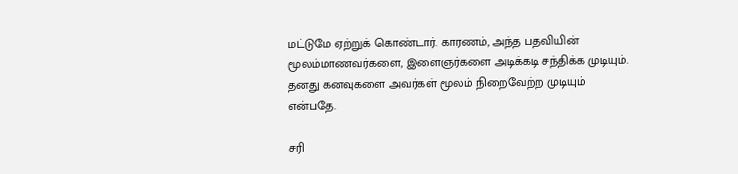மட்டுமே ஏற்றுக் கொண்டார். காரணம், அந்த பதவியின் மூலம்மாணவர்களை, இளைஞர்களை அடிக்கடி சந்திக்க முடியும். தனது கனவுகளை அவர்கள் மூலம் நிறைவேற்ற முடியும் என்பதே.

சரி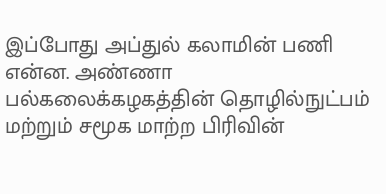இப்போது அப்துல் கலாமின் பணி என்ன. அண்ணா பல்கலைக்கழகத்தின் தொழில்நுட்பம் மற்றும் சமூக மாற்ற பிரிவின்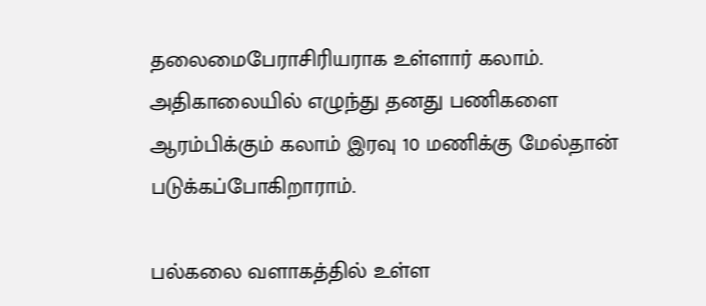தலைமைபேராசிரியராக உள்ளார் கலாம். அதிகாலையில் எழுந்து தனது பணிகளை ஆரம்பிக்கும் கலாம் இரவு 10 மணிக்கு மேல்தான் படுக்கப்போகிறாராம்.

பல்கலை வளாகத்தில் உள்ள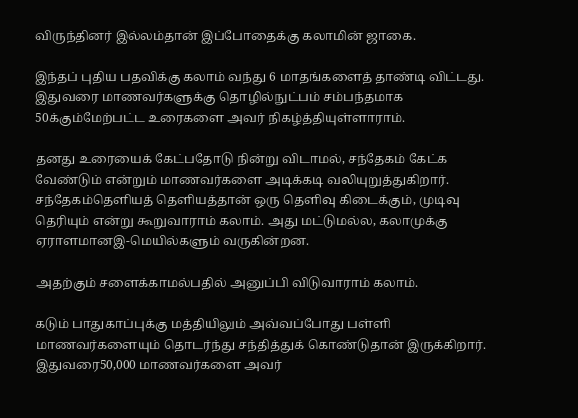விருந்தினர் இல்லம்தான் இப்போதைக்கு கலாமின் ஜாகை.

இந்தப் புதிய பதவிக்கு கலாம் வந்து 6 மாதங்களைத் தாண்டி விட்டது. இதுவரை மாணவர்களுக்கு தொழில்நுட்பம் சம்பந்தமாக 50க்கும்மேற்பட்ட உரைகளை அவர் நிகழ்த்தியுள்ளாராம்.

தனது உரையைக் கேட்பதோடு நின்று விடாமல், சந்தேகம் கேட்க வேண்டும் என்றும் மாணவர்களை அடிக்கடி வலியுறுத்துகிறார். சந்தேகம்தெளியத் தெளியத்தான் ஒரு தெளிவு கிடைக்கும், முடிவு தெரியும் என்று கூறுவாராம் கலாம். அது மட்டுமல்ல, கலாமுக்கு ஏராளமானஇ-மெயில்களும் வருகின்றன.

அதற்கும் சளைக்காமல்பதில் அனுப்பி விடுவாராம் கலாம்.

கடும் பாதுகாப்புக்கு மத்தியிலும் அவ்வப்போது பள்ளி மாணவர்களையும் தொடர்ந்து சந்தித்துக் கொண்டுதான் இருக்கிறார். இதுவரை50,000 மாணவர்களை அவர்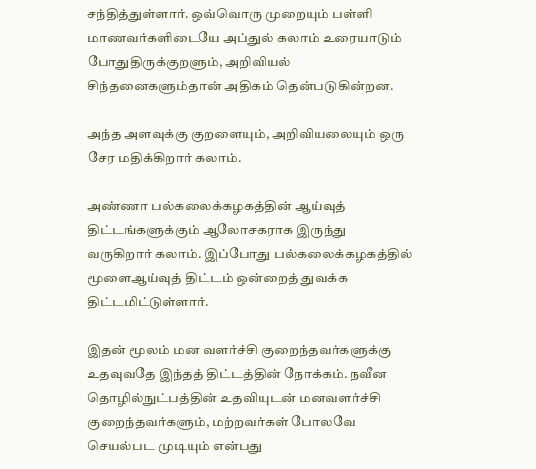சந்தித்துள்ளார். ஒவ்வொரு முறையும் பள்ளி மாணவர்களிடையே அப்துல் கலாம் உரையாடும் போதுதிருக்குறளும், அறிவியல் சிந்தனைகளும்தான் அதிகம் தென்படுகின்றன.

அந்த அளவுக்கு குறளையும், அறிவியலையும் ஒரு சேர மதிக்கிறார் கலாம்.

அண்ணா பல்கலைக்கழகத்தின் ஆய்வுத் திட்டங்களுக்கும் ஆலோசகராக இருந்து வருகிறார் கலாம். இப்போது பல்கலைக்கழகத்தில் மூளைஆய்வுத் திட்டம் ஒன்றைத் துவக்க திட்டமிட்டுள்ளார்.

இதன் மூலம் மன வளர்ச்சி குறைந்தவர்களுக்கு உதவுவதே இந்தத் திட்டத்தின் நோக்கம். நவீன தொழில்நுட்பத்தின் உதவியுடன் மனவளர்ச்சி குறைந்தவர்களும், மற்றவர்கள் போலவே செயல்பட முடியும் என்பது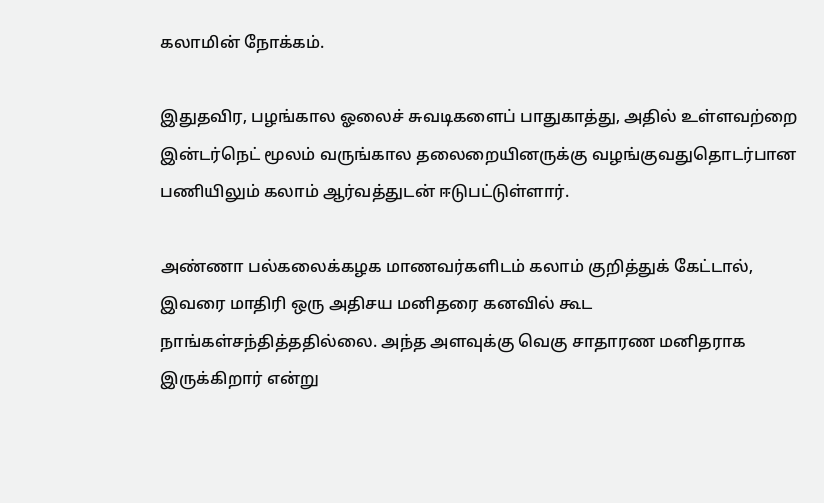கலாமின் நோக்கம்.

இதுதவிர, பழங்கால ஓலைச் சுவடிகளைப் பாதுகாத்து, அதில் உள்ளவற்றை இன்டர்நெட் மூலம் வருங்கால தலைறையினருக்கு வழங்குவதுதொடர்பான பணியிலும் கலாம் ஆர்வத்துடன் ஈடுபட்டுள்ளார்.

அண்ணா பல்கலைக்கழக மாணவர்களிடம் கலாம் குறித்துக் கேட்டால், இவரை மாதிரி ஒரு அதிசய மனிதரை கனவில் கூட நாங்கள்சந்தித்ததில்லை. அந்த அளவுக்கு வெகு சாதாரண மனிதராக இருக்கிறார் என்று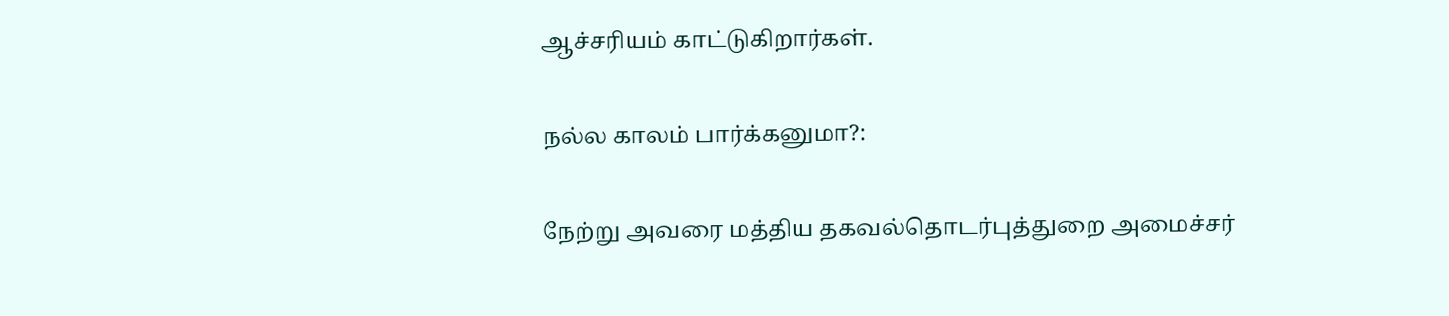ஆச்சரியம் காட்டுகிறார்கள்.

நல்ல காலம் பார்க்கனுமா?:

நேற்று அவரை மத்திய தகவல்தொடர்புத்துறை அமைச்சர்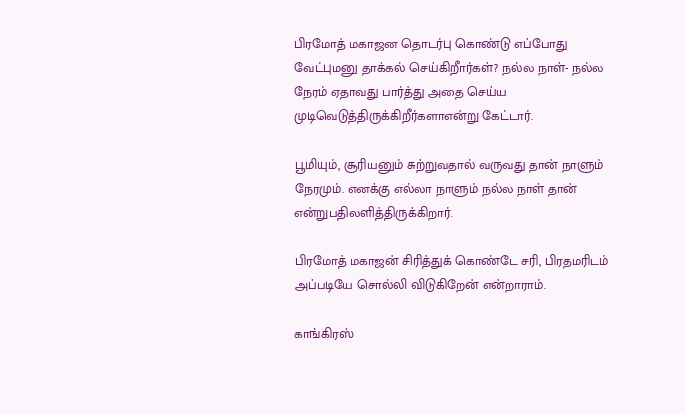பிரமோத் மகாஜன தொடர்பு கொண்டு எப்போது வேட்புமனு தாக்கல் செய்கிறீார்கள்? நல்ல நாள்- நல்ல நேரம் ஏதாவது பார்த்து அதை செய்ய முடிவெடுத்திருக்கிறீர்களாஎன்று கேட்டார்.

பூமியும், சூரியனும் சுற்றுவதால் வருவது தான் நாளும் நேரமும். எனக்கு எல்லா நாளும் நல்ல நாள் தான் என்றுபதிலளித்திருக்கிறார்.

பிரமோத் மகாஜன் சிரித்துக் கொண்டே சரி, பிரதமரிடம் அப்படியே சொல்லி விடுகிறேன் என்றாராம்.

காங்கிரஸ்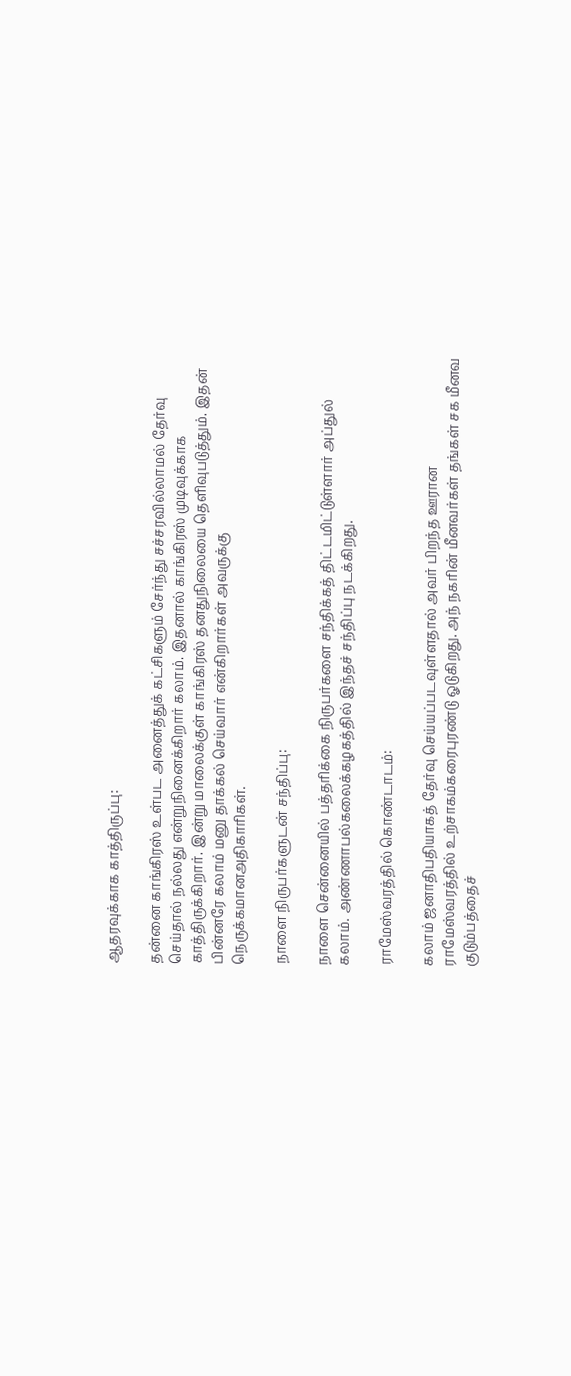ஆதரவுக்காக காத்திருப்பு:

தன்னை காங்கிரஸ் உள்பட அனைத்துக் கட்சிகளும் சேர்ந்து சச்சரவில்லாமல் தேர்வு செய்தால் நல்லது என்றுநினைக்கிறார் கலாம். இதனால் காங்கிரஸ் முடிவுக்காக காத்திருக்கிறார். இன்று மாலைக்குள் காங்கிரஸ் தனதுநிலையை தெளிவுபடுத்தும். இதன் பின்னரே கலாம் மனு தாக்கல் செய்வார் என்கிறார்கள் அவருக்கு நெருக்கமானஅதிகாரிகள்.

நாளை நிருபர்களுடன் சந்திப்பு:

நாளை சென்னையில் பத்தரிக்கை நிருபர்களை சந்திக்கத் திட்டமிட்டுள்ளார் அப்துல் கலாம். அண்ணாபல்கலைக்கழகத்தில் இந்தச் சந்திப்பு நடக்கிறது.

ராமேஸ்வரத்தில் கொண்டாடம்:

கலாம் ஜனாதிபதியாகத் தேர்வு செய்யப்படவுள்ளதால் அவர் பிறந்த ஊரான ராமேஸ்வரத்தில் உற்சாகம்கரைபுரண்டு ஓடுகிறது. அந் நகரின் மீனவர்கள் தங்கள் சக மீனவ குடும்பத்தைச்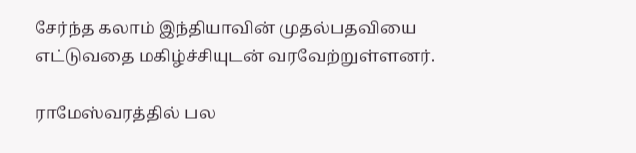சேர்ந்த கலாம் இந்தியாவின் முதல்பதவியை எட்டுவதை மகிழ்ச்சியுடன் வரவேற்றுள்ளனர்.

ராமேஸ்வரத்தில் பல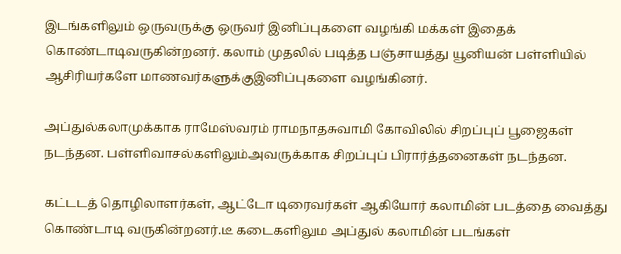இடங்களிலும் ஒருவருக்கு ஒருவர் இனிப்புகளை வழங்கி மக்கள் இதைக் கொண்டாடிவருகின்றனர். கலாம் முதலில் படித்த பஞ்சாயத்து யூனியன் பள்ளியில் ஆசிரியர்களே மாணவர்களுக்குஇனிப்புகளை வழங்கினர்.

அப்துல்கலாமுக்காக ராமேஸ்வரம் ராமநாதசுவாமி கோவிலில் சிறப்புப் பூஜைகள் நடந்தன. பள்ளிவாசல்களிலும்அவருக்காக சிறப்புப் பிரார்த்தனைகள் நடந்தன.

கட்டடத் தொழிலாளர்கள், ஆட்டோ டிரைவர்கள் ஆகியோர் கலாமின் படத்தை வைத்து கொண்டாடி வருகின்றனர்.டீ கடைகளிலும அப்துல் கலாமின் படங்கள்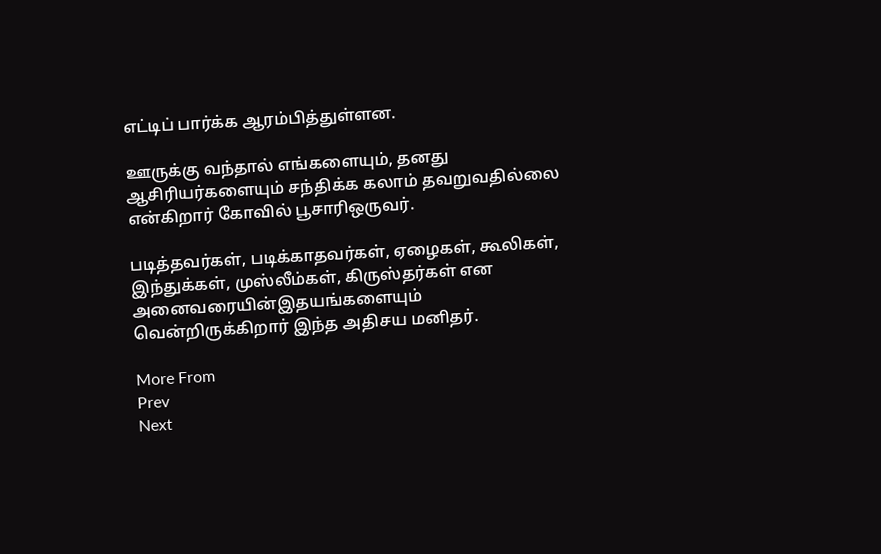எட்டிப் பார்க்க ஆரம்பித்துள்ளன.

ஊருக்கு வந்தால் எங்களையும், தனது ஆசிரியர்களையும் சந்திக்க கலாம் தவறுவதில்லை என்கிறார் கோவில் பூசாரிஒருவர்.

படித்தவர்கள், படிக்காதவர்கள், ஏழைகள், கூலிகள், இந்துக்கள், முஸ்லீம்கள், கிருஸ்தர்கள் என அனைவரையின்இதயங்களையும் வென்றிருக்கிறார் இந்த அதிசய மனிதர்.

More From
Prev
Next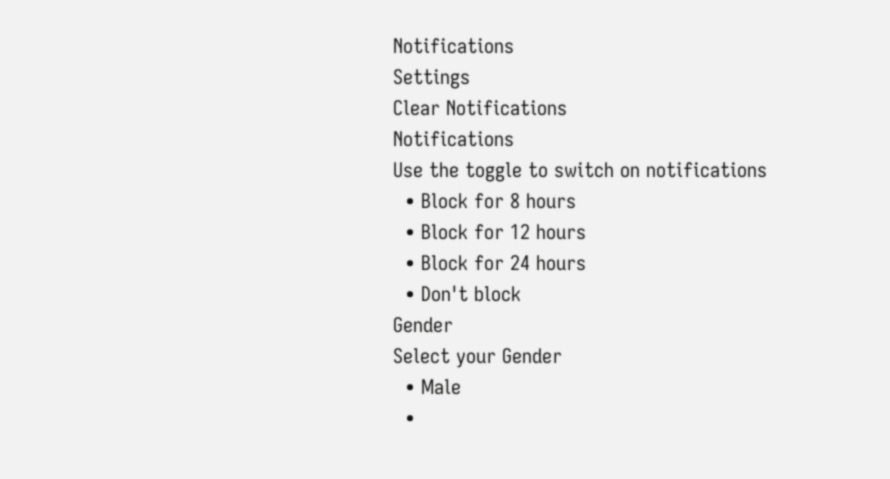Notifications
Settings
Clear Notifications
Notifications
Use the toggle to switch on notifications
  • Block for 8 hours
  • Block for 12 hours
  • Block for 24 hours
  • Don't block
Gender
Select your Gender
  • Male
  •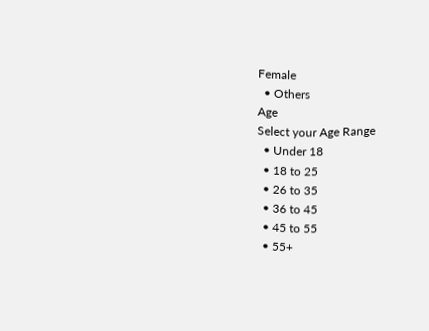Female
  • Others
Age
Select your Age Range
  • Under 18
  • 18 to 25
  • 26 to 35
  • 36 to 45
  • 45 to 55
  • 55+